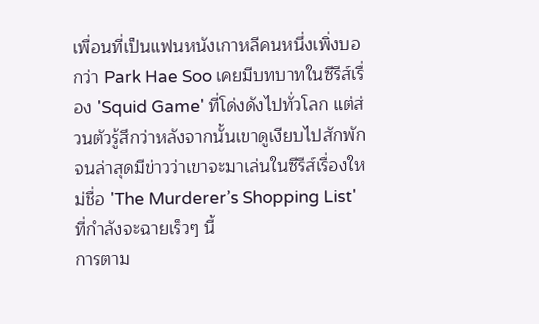เพื่อนที่เป็นแฟนหนังเกาหลีคนหนึ่งเพิ่งบอกว่า Park Hae Soo เคยมีบทบาทในซีรีส์เรื่อง 'Squid Game' ที่โด่งดังไปทั่วโลก แต่ส่วนตัวรู้สึกว่าหลังจากนั้นเขาดูเงียบไปสักพัก จนล่าสุดมีข่าวว่าเขาจะมาเล่นในซีรีส์เรื่องใหม่ชื่อ 'The Murderer’s Shopping List' ที่กำลังจะฉายเร็วๆ นี้
การตาม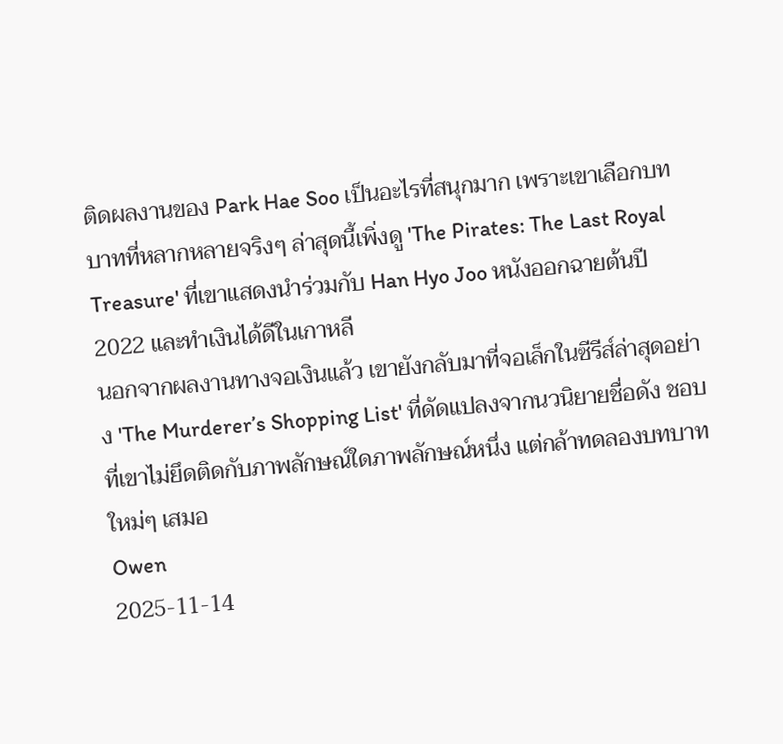ติดผลงานของ Park Hae Soo เป็นอะไรที่สนุกมาก เพราะเขาเลือกบทบาทที่หลากหลายจริงๆ ล่าสุดนี้เพิ่งดู 'The Pirates: The Last Royal Treasure' ที่เขาแสดงนำร่วมกับ Han Hyo Joo หนังออกฉายต้นปี 2022 และทำเงินได้ดีในเกาหลี
นอกจากผลงานทางจอเงินแล้ว เขายังกลับมาที่จอเล็กในซีรีส์ล่าสุดอย่าง 'The Murderer’s Shopping List' ที่ดัดแปลงจากนวนิยายชื่อดัง ชอบที่เขาไม่ยึดติดกับภาพลักษณ์ใดภาพลักษณ์หนึ่ง แต่กล้าทดลองบทบาทใหม่ๆ เสมอ
Owen
2025-11-14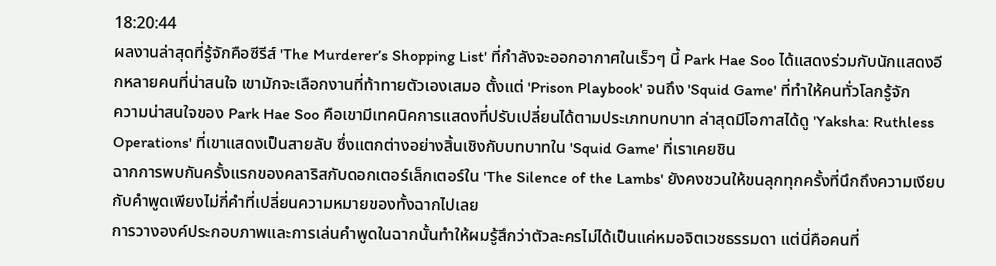18:20:44
ผลงานล่าสุดที่รู้จักคือซีรีส์ 'The Murderer’s Shopping List' ที่กำลังจะออกอากาศในเร็วๆ นี้ Park Hae Soo ได้แสดงร่วมกับนักแสดงอีกหลายคนที่น่าสนใจ เขามักจะเลือกงานที่ท้าทายตัวเองเสมอ ตั้งแต่ 'Prison Playbook' จนถึง 'Squid Game' ที่ทำให้คนทั่วโลกรู้จัก
ความน่าสนใจของ Park Hae Soo คือเขามีเทคนิคการแสดงที่ปรับเปลี่ยนได้ตามประเภทบทบาท ล่าสุดมีโอกาสได้ดู 'Yaksha: Ruthless Operations' ที่เขาแสดงเป็นสายลับ ซึ่งแตกต่างอย่างสิ้นเชิงกับบทบาทใน 'Squid Game' ที่เราเคยชิน
ฉากการพบกันครั้งแรกของคลาริสกับดอกเตอร์เล็กเตอร์ใน 'The Silence of the Lambs' ยังคงชวนให้ขนลุกทุกครั้งที่นึกถึงความเงียบกับคำพูดเพียงไม่กี่คำที่เปลี่ยนความหมายของทั้งฉากไปเลย
การวางองค์ประกอบภาพและการเล่นคำพูดในฉากนั้นทำให้ผมรู้สึกว่าตัวละครไม่ได้เป็นแค่หมอจิตเวชธรรมดา แต่นี่คือคนที่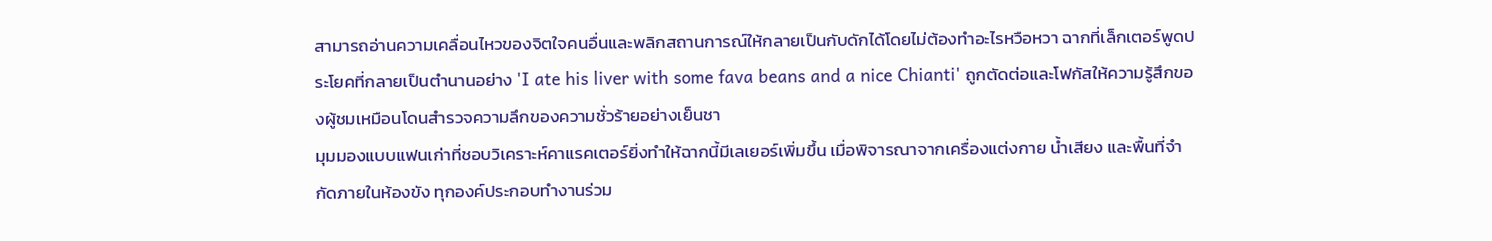สามารถอ่านความเคลื่อนไหวของจิตใจคนอื่นและพลิกสถานการณ์ให้กลายเป็นกับดักได้โดยไม่ต้องทำอะไรหวือหวา ฉากที่เล็กเตอร์พูดประโยคที่กลายเป็นตำนานอย่าง 'I ate his liver with some fava beans and a nice Chianti' ถูกตัดต่อและโฟกัสให้ความรู้สึกของผู้ชมเหมือนโดนสำรวจความลึกของความชั่วร้ายอย่างเย็นชา
มุมมองแบบแฟนเก่าที่ชอบวิเคราะห์คาแรคเตอร์ยิ่งทำให้ฉากนี้มีเลเยอร์เพิ่มขึ้น เมื่อพิจารณาจากเครื่องแต่งกาย น้ำเสียง และพื้นที่จำกัดภายในห้องขัง ทุกองค์ประกอบทำงานร่วม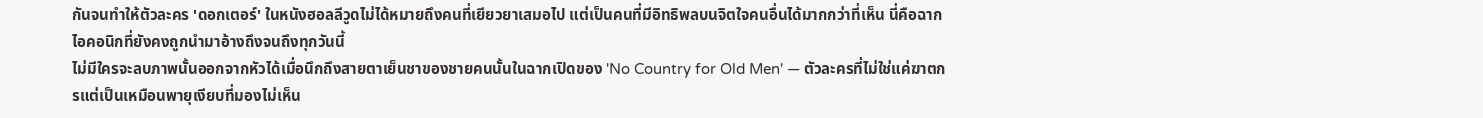กันจนทำให้ตัวละคร 'ดอกเตอร์' ในหนังฮอลลีวูดไม่ได้หมายถึงคนที่เยียวยาเสมอไป แต่เป็นคนที่มีอิทธิพลบนจิตใจคนอื่นได้มากกว่าที่เห็น นี่คือฉากไอคอนิกที่ยังคงถูกนำมาอ้างถึงจนถึงทุกวันนี้
ไม่มีใครจะลบภาพนั้นออกจากหัวได้เมื่อนึกถึงสายตาเย็นชาของชายคนนั้นในฉากเปิดของ 'No Country for Old Men' — ตัวละครที่ไม่ใช่แค่ฆาตกรแต่เป็นเหมือนพายุเงียบที่มองไม่เห็น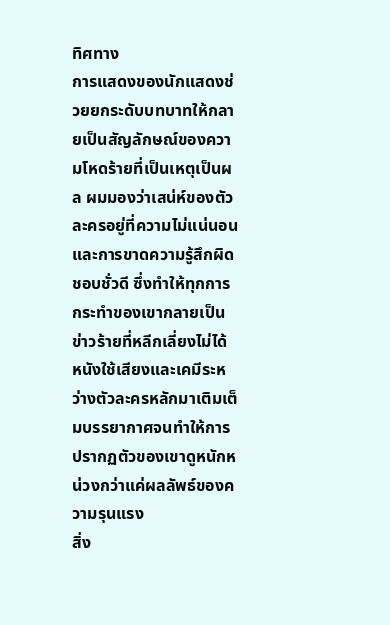ทิศทาง
การแสดงของนักแสดงช่วยยกระดับบทบาทให้กลายเป็นสัญลักษณ์ของความโหดร้ายที่เป็นเหตุเป็นผล ผมมองว่าเสน่ห์ของตัวละครอยู่ที่ความไม่แน่นอนและการขาดความรู้สึกผิดชอบชั่วดี ซึ่งทำให้ทุกการกระทำของเขากลายเป็นข่าวร้ายที่หลีกเลี่ยงไม่ได้ หนังใช้เสียงและเคมีระหว่างตัวละครหลักมาเติมเต็มบรรยากาศจนทำให้การปรากฏตัวของเขาดูหนักหน่วงกว่าแค่ผลลัพธ์ของความรุนแรง
สิ่ง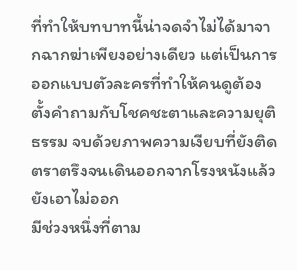ที่ทำให้บทบาทนี้น่าจดจำไม่ได้มาจากฉากฆ่าเพียงอย่างเดียว แต่เป็นการออกแบบตัวละครที่ทำให้คนดูต้องตั้งคำถามกับโชคชะตาและความยุติธรรม จบด้วยภาพความเงียบที่ยังติดตราตรึงจนเดินออกจากโรงหนังแล้วยังเอาไม่ออก
มีช่วงหนึ่งที่ตาม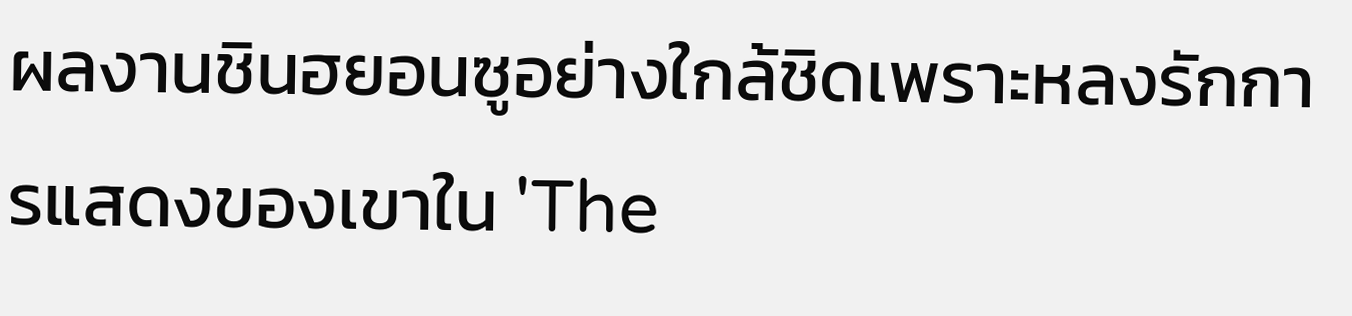ผลงานชินฮยอนซูอย่างใกล้ชิดเพราะหลงรักการแสดงของเขาใน 'The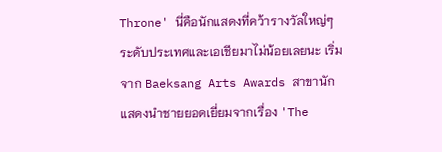Throne' นี่คือนักแสดงที่คว้ารางวัลใหญ่ๆระดับประเทศและเอเชียมาไม่น้อยเลยนะ เริ่มจาก Baeksang Arts Awards สาขานักแสดงนำชายยอดเยี่ยมจากเรื่อง 'The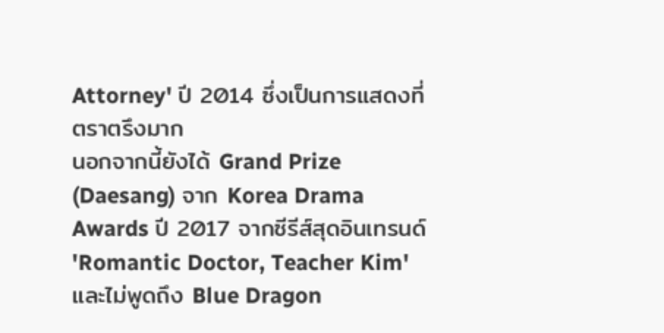Attorney' ปี 2014 ซึ่งเป็นการแสดงที่ตราตรึงมาก
นอกจากนี้ยังได้ Grand Prize (Daesang) จาก Korea Drama Awards ปี 2017 จากซีรีส์สุดอินเทรนด์ 'Romantic Doctor, Teacher Kim' และไม่พูดถึง Blue Dragon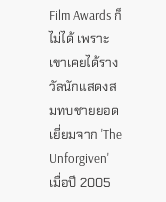Film Awards ก็ไม่ได้ เพราะเขาเคยได้รางวัลนักแสดงสมทบชายยอดเยี่ยมจาก 'The Unforgiven' เมื่อปี 2005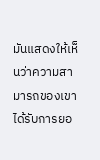มันแสดงให้เห็นว่าความสามารถของเขาได้รับการยอ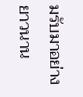มรับมาอย่างยาวนาน